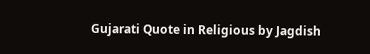Gujarati Quote in Religious by Jagdish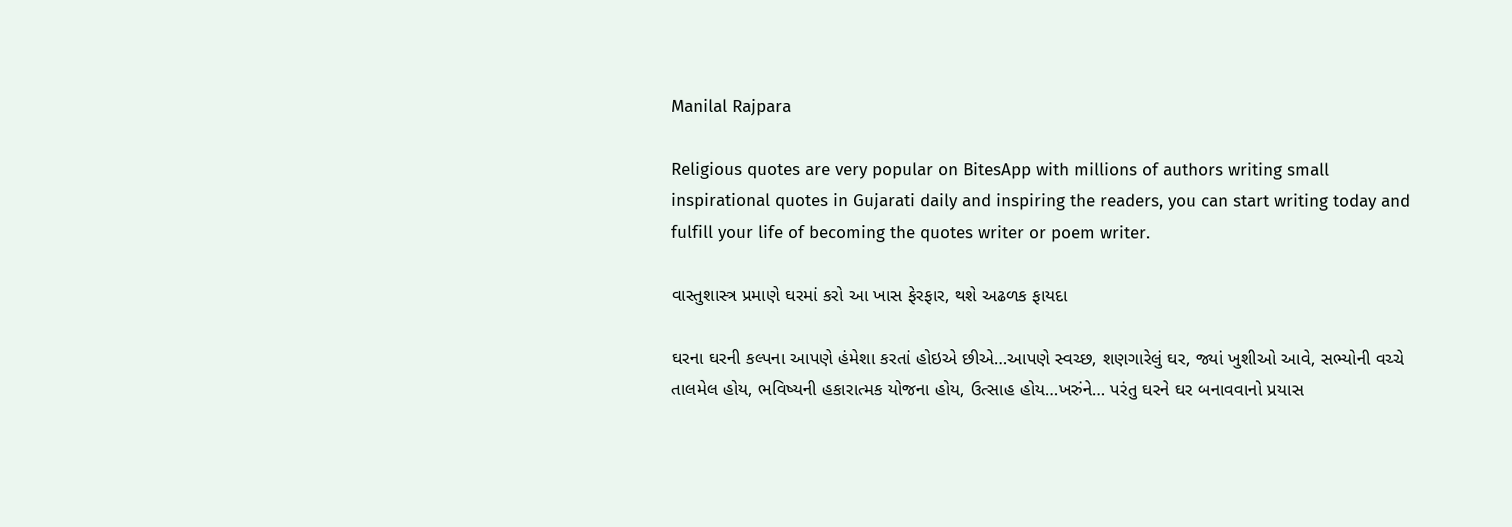Manilal Rajpara

Religious quotes are very popular on BitesApp with millions of authors writing small inspirational quotes in Gujarati daily and inspiring the readers, you can start writing today and fulfill your life of becoming the quotes writer or poem writer.

વાસ્તુશાસ્ત્ર પ્રમાણે ઘરમાં કરો આ ખાસ ફેરફાર, થશે અઢળક ફાયદા

ઘરના ઘરની કલ્પના આપણે હંમેશા કરતાં હોઇએ છીએ…આપણે સ્વચ્છ, શણગારેલું ઘર, જ્યાં ખુશીઓ આવે, સભ્યોની વચ્ચે તાલમેલ હોય, ભવિષ્યની હકારાત્મક યોજના હોય, ઉત્સાહ હોય…ખરુંને… પરંતુ ઘરને ઘર બનાવવાનો પ્રયાસ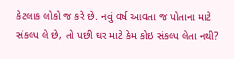કેટલાક લોકો જ કરે છે. નવું વર્ષ આવતા જ પોતાના માટે સંકલ્પ લે છે, તો પછી ઘર માટે કેમ કોઇ સંકલ્પ લેતા નથી?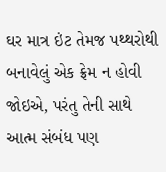ઘર માત્ર ઇંટ તેમજ પથ્થરોથી બનાવેલું એક ફ્રેમ ન હોવી જોઇએ, પરંતુ તેની સાથે આત્મ સંબંધ પણ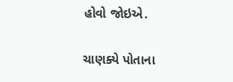હોવો જોઇએ.

ચાણક્યે પોતાના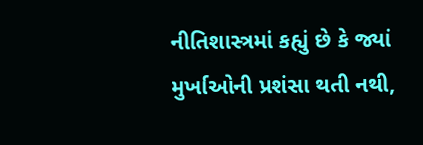નીતિશાસ્ત્રમાં કહ્યું છે કે જ્યાં મુર્ખાઓની પ્રશંસા થતી નથી,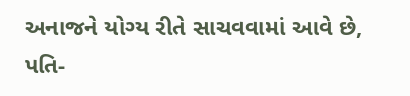અનાજને યોગ્ય રીતે સાચવવામાં આવે છે, પતિ-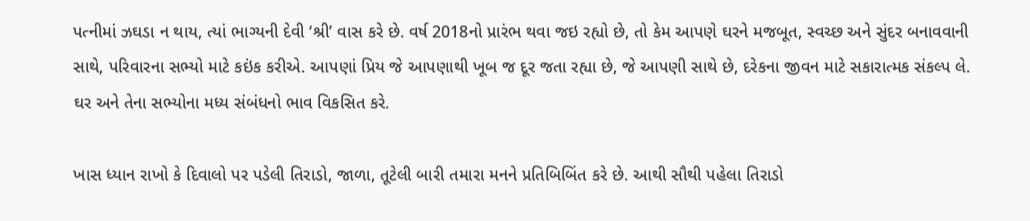પત્નીમાં ઝઘડા ન થાય, ત્યાં ભાગ્યની દેવી ‘શ્રી’ વાસ કરે છે. વર્ષ 2018નો પ્રારંભ થવા જઇ રહ્યો છે, તો કેમ આપણે ઘરને મજબૂત, સ્વચ્છ અને સુંદર બનાવવાની સાથે, પરિવારના સભ્યો માટે કઇંક કરીએ. આપણાં પ્રિય જે આપણાથી ખૂબ જ દૂર જતા રહ્યા છે, જે આપણી સાથે છે, દરેકના જીવન માટે સકારાત્મક સંકલ્પ લે. ઘર અને તેના સભ્યોના મધ્ય સંબંધનો ભાવ વિકસિત કરે.

ખાસ ધ્યાન રાખો કે દિવાલો પર પડેલી તિરાડો, જાળા, તૂટેલી બારી તમારા મનને પ્રતિબિબિંત કરે છે. આથી સૌથી પહેલા તિરાડો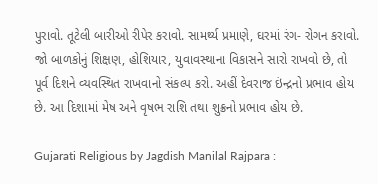પુરાવો. તૂટેલી બારીઓ રીપેર કરાવો. સામર્થ્ય પ્રમાણે, ઘરમાં રંગ- રોગન કરાવો. જો બાળકોનું શિક્ષણ, હોશિયાર, યુવાવસ્થાના વિકાસને સારો રાખવો છે, તો પૂર્વ દિશને વ્યવસ્થિત રાખવાનો સંકલ્પ કરો. અહીં દેવરાજ ઇંન્દ્રનો પ્રભાવ હોય છે. આ દિશામાં મેષ અને વૃષભ રાશિ તથા શુક્રનો પ્રભાવ હોય છે.

Gujarati Religious by Jagdish Manilal Rajpara :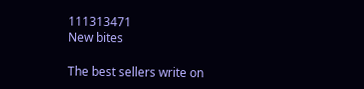111313471
New bites

The best sellers write on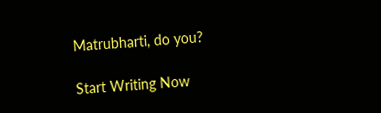Matrubharti, do you?

Start Writing Now